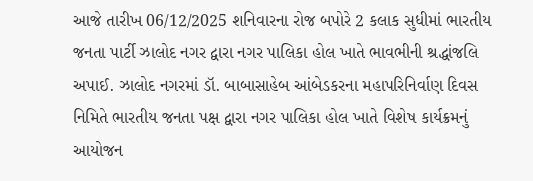આજે તારીખ 06/12/2025 શનિવારના રોજ બપોરે 2 કલાક સુધીમાં ભારતીય જનતા પાર્ટી ઝાલોદ નગર દ્વારા નગર પાલિકા હોલ ખાતે ભાવભીની શ્રદ્ધાંજલિ અપાઈ. ઝાલોદ નગરમાં ડૉ. બાબાસાહેબ આંબેડકરના મહાપરિનિર્વાણ દિવસ નિમિતે ભારતીય જનતા પક્ષ દ્વારા નગર પાલિકા હોલ ખાતે વિશેષ કાર્યક્રમનું આયોજન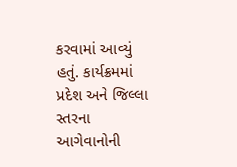કરવામાં આવ્યું હતું. કાર્યક્રમમાં પ્રદેશ અને જિલ્લા સ્તરના આગેવાનોની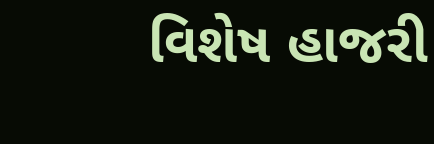વિશેષ હાજરી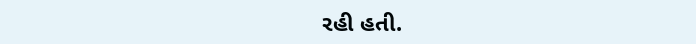રહી હતી.